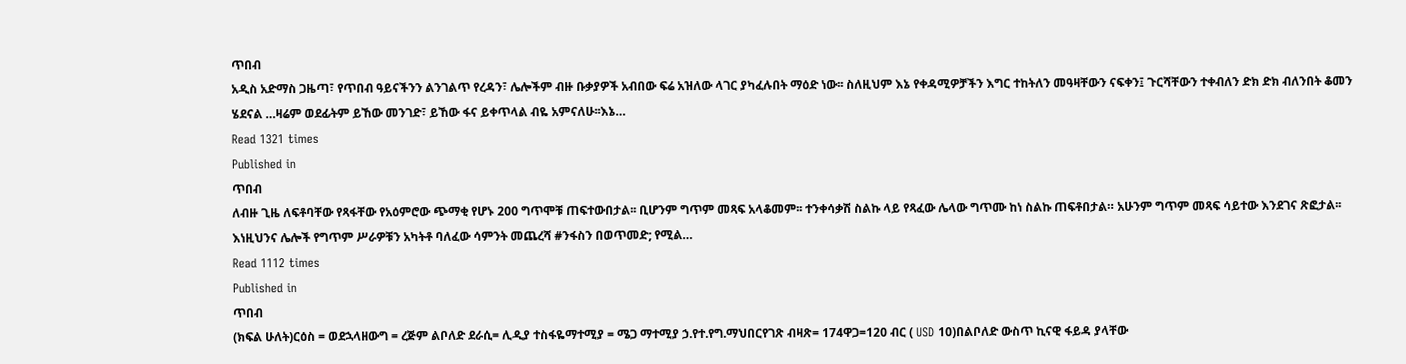ጥበብ
አዲስ አድማስ ጋዜጣ፣ የጥበብ ዓይናችንን ልንገልጥ የረዳን፣ ሌሎችም ብዙ ቡቃያዎች አብበው ፍሬ አዝለው ላገር ያካፈሉበት ማዕድ ነው፡፡ ስለዚህም እኔ የቀዳሚዎቻችን እግር ተከትለን መዓዛቸውን ናፍቀን፤ ጉርሻቸውን ተቀብለን ድክ ድክ ብለንበት ቆመን ሄደናል …ዛሬም ወደፊትም ይኸው መንገድ፣ ይኸው ፋና ይቀጥላል ብዬ አምናለሁ፡፡እኔ…
Read 1321 times
Published in
ጥበብ
ለብዙ ጊዜ ለፍቶባቸው የጻፋቸው የአዕምሮው ጭማቂ የሆኑ 200 ግጥሞቹ ጠፍተውበታል፡፡ ቢሆንም ግጥም መጻፍ አላቆመም፡፡ ተንቀሳቃሽ ስልኩ ላይ የጻፈው ሌላው ግጥሙ ከነ ስልኩ ጠፍቶበታል። አሁንም ግጥም መጻፍ ሳይተው እንደገና ጽፎታል፡፡ እነዚህንና ሌሎች የግጥም ሥራዎቹን አካትቶ ባለፈው ሳምንት መጨረሻ #ንፋስን በወጥመድ; የሚል…
Read 1112 times
Published in
ጥበብ
(ክፍል ሁለት)ርዕስ = ወደኋላዘውግ = ረጅም ልቦለድ ደራሲ= ሊዲያ ተስፋዬማተሚያ = ሜጋ ማተሚያ ኃ.የተ.የግ.ማህበርየገጽ ብዛጽ= 174ዋጋ=120 ብር ( USD 10)በልቦለድ ውስጥ ኪናዊ ፋይዳ ያላቸው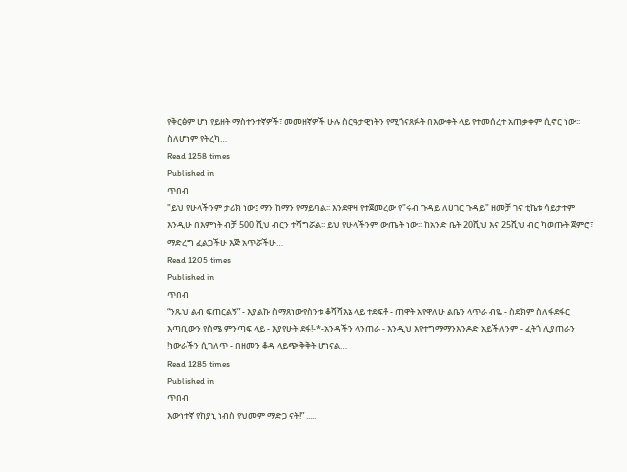የቅርፅም ሆነ የይዘት ማስተንተኛዎች፣ መመዘኛዎች ሁሉ ስርዓታዊነትን የሚጎናጸፉት በእውቀት ላይ የተመሰረተ አጠቃቀም ሲኖር ነው፡፡ ስለሆነም የትረካ…
Read 1258 times
Published in
ጥበብ
"ይህ የሁላችንም ታሪክ ነው፤ ማን ከማን የማይባል፡፡ እንደዋዛ የተጀመረው የ"ሩብ ጉዳይ ለሀገር ጉዳይ" ዘመቻ ገና ቲኬቱ ሳይታተም እንዲሁ በእምነት ብቻ 500 ሺህ ብርን ተሻግሯል፡፡ ይህ የሁላችንም ውጤት ነው፡፡ ከአንድ ቤት 20ሺህ እና 25ሺህ ብር ካወጡት ጀምሮ፣ ማድረግ ፈልጋችሁ እጅ አጥሯችሁ…
Read 1205 times
Published in
ጥበብ
“ንጹህ ልብ ፍጠርልኝ” - እያልኩ ስማጸነውየስንቱ ቆሻሻእኔ ላይ ተደፍቶ - ጠዋት አየዋለሁ ልቤን ላጥራ ብዬ - ስደክም ስለፋደፋር እጣቢውን የስሜ ምንጣፍ ላይ - እያየሁት ደፋ!-*-አንዳችን ላንጠራ - እንዲህ እየተግማማንእንዶድ አይችለንም - ፈትጎ ሊያጠራን !ነውራችን ሲገለጥ - በዘመን ቆዳ ላይጭቅቅት ሆነናል…
Read 1285 times
Published in
ጥበብ
እውነተኛ የከያኒ ነብስ የህመም ማድጋ ናት!” .....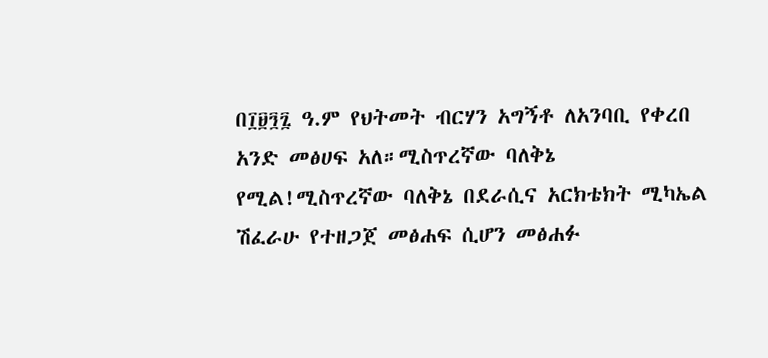በ፲፱፺፯ ዓ.ም የህትመት ብርሃን አግኝቶ ለአንባቢ የቀረበ አንድ መፅሀፍ አለ።ሚስጥረኛው ባለቅኔ የሚል!ሚስጥረኛው ባለቅኔ በደራሲና አርክቴክት ሚካኤል ሽፈራሁ የተዘጋጀ መፅሐፍ ሲሆን መፅሐፉ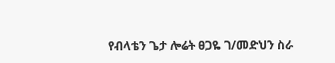የብላቴን ጌታ ሎሬት ፀጋዬ ገ/መድህን ስራ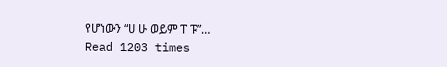የሆነውን “ሀ ሁ ወይም ፐ ፑ”…
Read 1203 times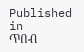Published in
ጥበብ